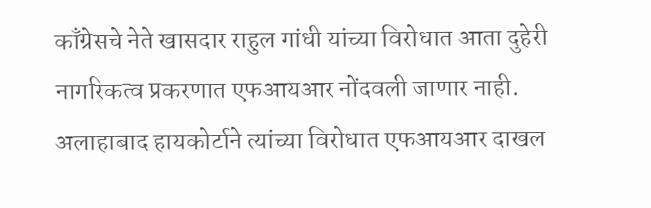काँग्रेसचे नेते खासदार राहुल गांधी यांच्या विरोधात आता दुहेरी नागरिकत्व प्रकरणात एफआयआर नोंदवली जाणार नाही. अलाहाबाद हायकोर्टाने त्यांच्या विरोधात एफआयआर दाखल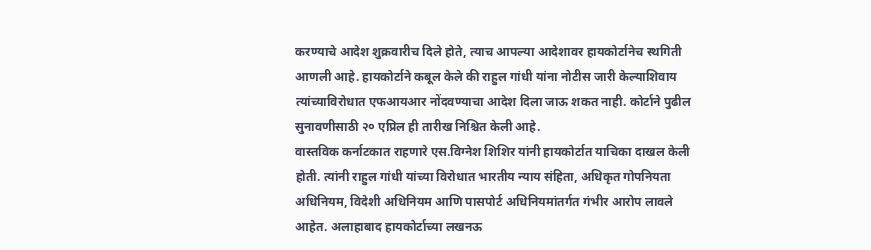करण्याचे आदेश शुक्रवारीच दिले होते, त्याच आपल्या आदेशावर हायकोर्टानेच स्थगिती आणली आहे. हायकोर्टाने कबूल केले की राहुल गांधी यांना नोटीस जारी केल्याशिवाय त्यांच्याविरोधात एफआयआर नोंदवण्याचा आदेश दिला जाऊ शकत नाही. कोर्टाने पुढील सुनावणीसाठी २० एप्रिल ही तारीख निश्चित केली आहे.
वास्तविक कर्नाटकात राहणारे एस.विग्नेश शिशिर यांनी हायकोर्टात याचिका दाखल केली होती. त्यांनी राहुल गांधी यांच्या विरोधात भारतीय न्याय संहिता, अधिकृत गोपनियता अधिनियम, विदेशी अधिनियम आणि पासपोर्ट अधिनियमांतर्गत गंभीर आरोप लावले आहेत. अलाहाबाद हायकोर्टाच्या लखनऊ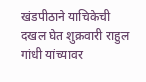खंडपीठाने याचिकेची दखल घेत शुक्रवारी राहुल गांधी यांच्यावर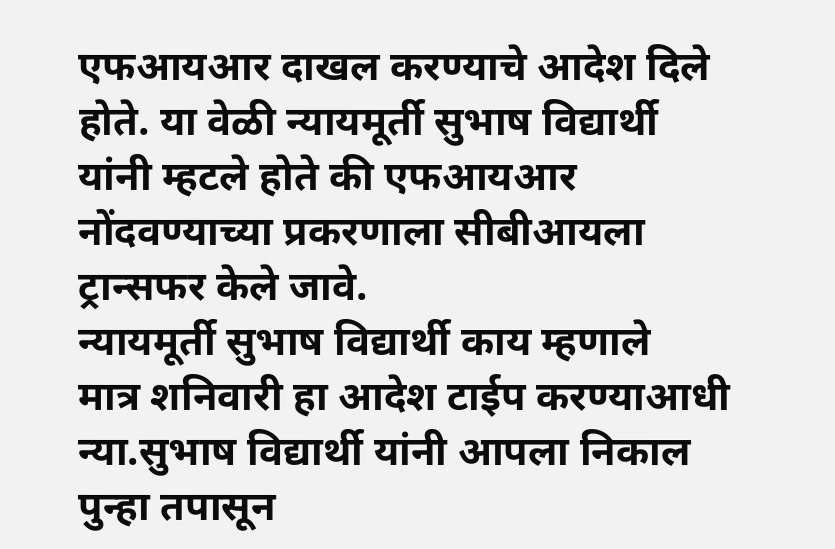एफआयआर दाखल करण्याचे आदेश दिले होते. या वेळी न्यायमूर्ती सुभाष विद्यार्थी यांनी म्हटले होते की एफआयआर नोंदवण्याच्या प्रकरणाला सीबीआयला ट्रान्सफर केले जावे.
न्यायमूर्ती सुभाष विद्यार्थी काय म्हणाले
मात्र शनिवारी हा आदेश टाईप करण्याआधी न्या.सुभाष विद्यार्थी यांनी आपला निकाल पुन्हा तपासून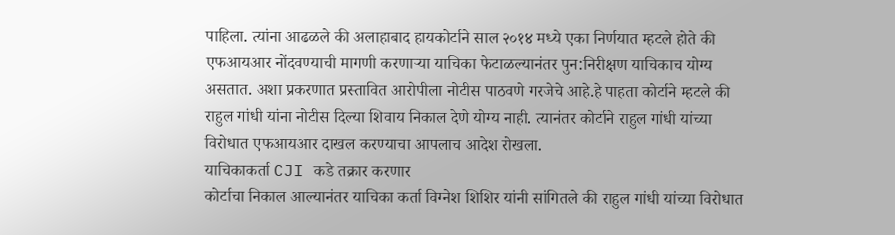पाहिला. त्यांना आढळले की अलाहाबाद हायकोर्टाने साल २०१४ मध्ये एका निर्णयात म्हटले होते की एफआयआर नोंदवण्याची मागणी करणाऱ्या याचिका फेटाळल्यानंतर पुन:निरीक्षण याचिकाच योग्य असतात. अशा प्रकरणात प्रस्तावित आरोपीला नोटीस पाठवणे गरजेचे आहे.हे पाहता कोर्टाने म्हटले की राहुल गांधी यांना नोटीस दिल्या शिवाय निकाल देणे योग्य नाही. त्यानंतर कोर्टाने राहुल गांधी यांच्या विरोधात एफआयआर दाखल करण्याचा आपलाच आदेश रोखला.
याचिकाकर्ता CJI कडे तक्रार करणार
कोर्टाचा निकाल आल्यानंतर याचिका कर्ता विग्नेश शिशिर यांनी सांगितले की राहुल गांधी यांच्या विरोधात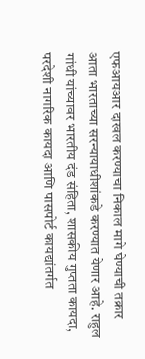एफआयआर दाखल करण्याचा निकाल मागे घेण्याची तक्रार आता भारताच्या सरन्यायाधीशांकडे करण्यात येणार आहे. राहुल गांधी यांच्यावर भारतीय दंड संहिता, शासकीय गुप्तता कायदा, परदेशी नागरिक कायदा आणि पासपोर्ट कायद्यांतर्गत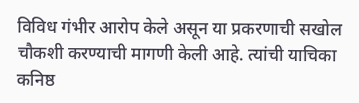विविध गंभीर आरोप केले असून या प्रकरणाची सखोल चौकशी करण्याची मागणी केली आहे. त्यांची याचिका कनिष्ठ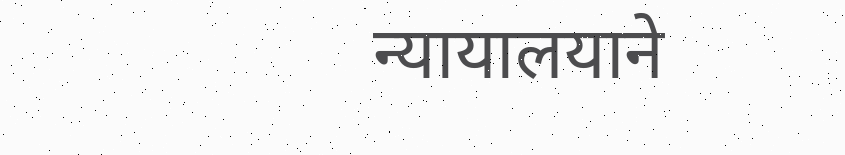न्यायालयाने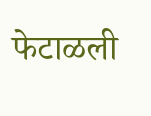फेटाळली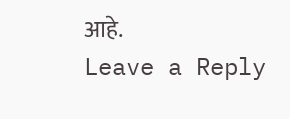आहे.
Leave a Reply